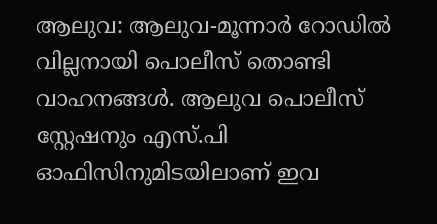ആലുവ: ആലുവ-മൂന്നാർ റോഡിൽ വില്ലനായി പൊലീസ് തൊണ്ടി വാഹനങ്ങൾ. ആലുവ പൊലീസ് സ്റ്റേഷനും എസ്.പി ഓഫിസിനുമിടയിലാണ് ഇവ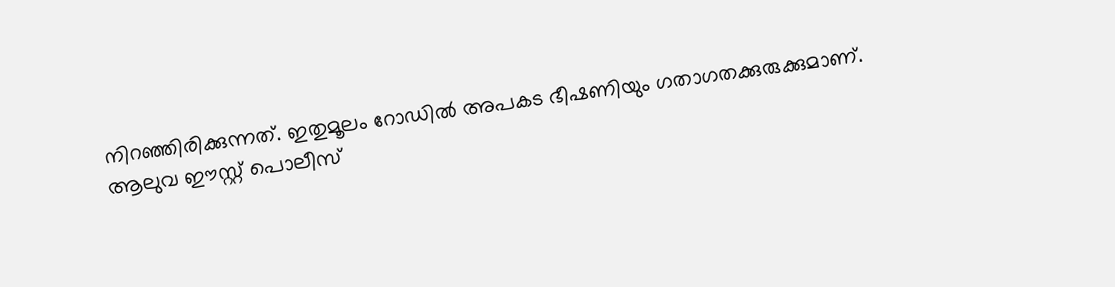നിറഞ്ഞിരിക്കുന്നത്. ഇതുമൂലം റോഡിൽ അപകട ഭീഷണിയും ഗതാഗതക്കുരുക്കുമാണ്.
ആലുവ ഈസ്റ്റ് പൊലീസ്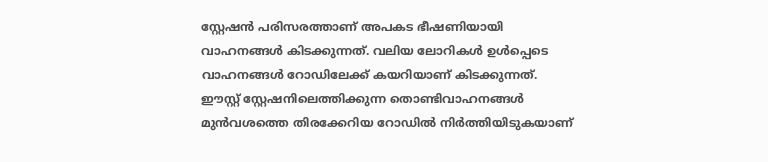സ്റ്റേഷൻ പരിസരത്താണ് അപകട ഭീഷണിയായി വാഹനങ്ങൾ കിടക്കുന്നത്. വലിയ ലോറികൾ ഉൾപ്പെടെ വാഹനങ്ങൾ റോഡിലേക്ക് കയറിയാണ് കിടക്കുന്നത്.
ഈസ്റ്റ് സ്റ്റേഷനിലെത്തിക്കുന്ന തൊണ്ടിവാഹനങ്ങൾ മുൻവശത്തെ തിരക്കേറിയ റോഡിൽ നിർത്തിയിടുകയാണ്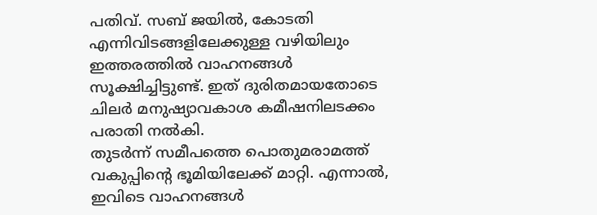പതിവ്. സബ് ജയിൽ, കോടതി എന്നിവിടങ്ങളിലേക്കുള്ള വഴിയിലും ഇത്തരത്തിൽ വാഹനങ്ങൾ സൂക്ഷിച്ചിട്ടുണ്ട്. ഇത് ദുരിതമായതോടെ ചിലർ മനുഷ്യാവകാശ കമീഷനിലടക്കം പരാതി നൽകി.
തുടർന്ന് സമീപത്തെ പൊതുമരാമത്ത് വകുപ്പിന്റെ ഭൂമിയിലേക്ക് മാറ്റി. എന്നാൽ, ഇവിടെ വാഹനങ്ങൾ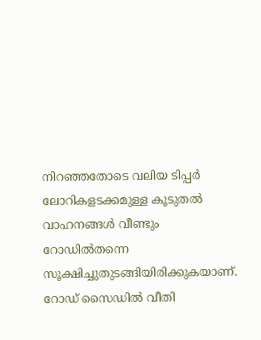നിറഞ്ഞതോടെ വലിയ ടിപ്പർ ലോറികളടക്കമുള്ള കൂടുതൽ വാഹനങ്ങൾ വീണ്ടും റോഡിൽതന്നെ സൂക്ഷിച്ചുതുടങ്ങിയിരിക്കുകയാണ്.
റോഡ് സൈഡിൽ വീതി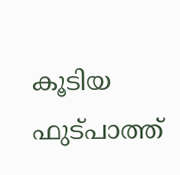കൂടിയ ഫുട്പാത്ത്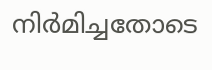നിർമിച്ചതോടെ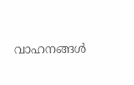വാഹനങ്ങൾ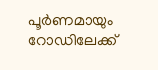പൂർണമായും റോഡിലേക്ക്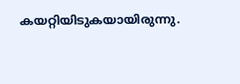കയറ്റിയിടുകയായിരുന്നു.